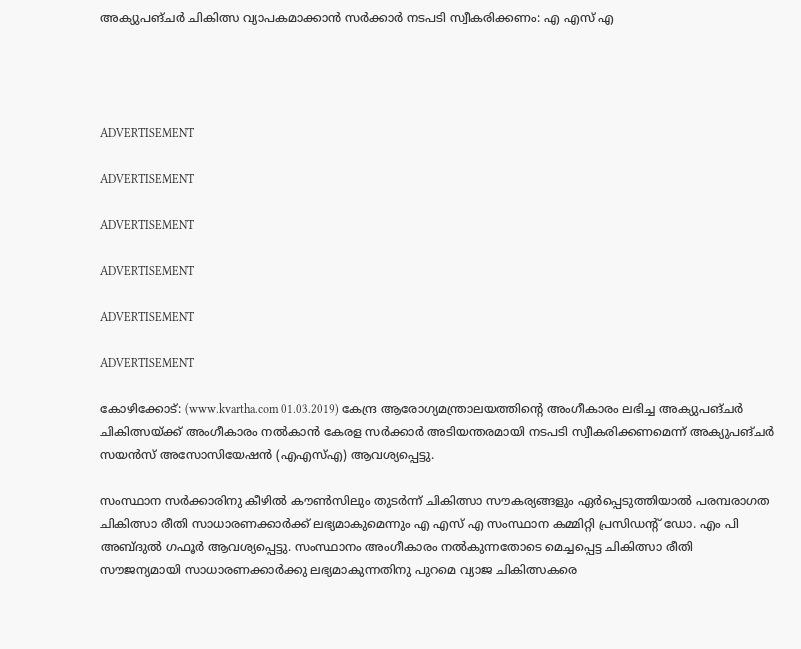അക്യുപങ്ചര്‍ ചികിത്സ വ്യാപകമാക്കാന്‍ സര്‍ക്കാര്‍ നടപടി സ്വീകരിക്കണം: എ എസ് എ




ADVERTISEMENT

ADVERTISEMENT

ADVERTISEMENT

ADVERTISEMENT

ADVERTISEMENT

ADVERTISEMENT

കോഴിക്കോട്: (www.kvartha.com 01.03.2019) കേന്ദ്ര ആരോഗ്യമന്ത്രാലയത്തിന്റെ അംഗീകാരം ലഭിച്ച അക്യുപങ്ചര്‍ ചികിത്സയ്ക്ക് അംഗീകാരം നല്‍കാന്‍ കേരള സര്‍ക്കാര്‍ അടിയന്തരമായി നടപടി സ്വീകരിക്കണമെന്ന് അക്യുപങ്ചര്‍ സയന്‍സ് അസോസിയേഷന്‍ (എഎസ്എ) ആവശ്യപ്പെട്ടു.

സംസ്ഥാന സര്‍ക്കാരിനു കീഴില്‍ കൗണ്‍സിലും തുടര്‍ന്ന് ചികിത്സാ സൗകര്യങ്ങളും ഏര്‍പ്പെടുത്തിയാല്‍ പരമ്പരാഗത ചികിത്സാ രീതി സാധാരണക്കാര്‍ക്ക് ലഭ്യമാകുമെന്നും എ എസ് എ സംസ്ഥാന കമ്മിറ്റി പ്രസിഡന്റ് ഡോ. എം പി അബ്ദുല്‍ ഗഫൂര്‍ ആവശ്യപ്പെട്ടു. സംസ്ഥാനം അംഗീകാരം നല്‍കുന്നതോടെ മെച്ചപ്പെട്ട ചികിത്സാ രീതി സൗജന്യമായി സാധാരണക്കാര്‍ക്കു ലഭ്യമാകുന്നതിനു പുറമെ വ്യാജ ചികിത്സകരെ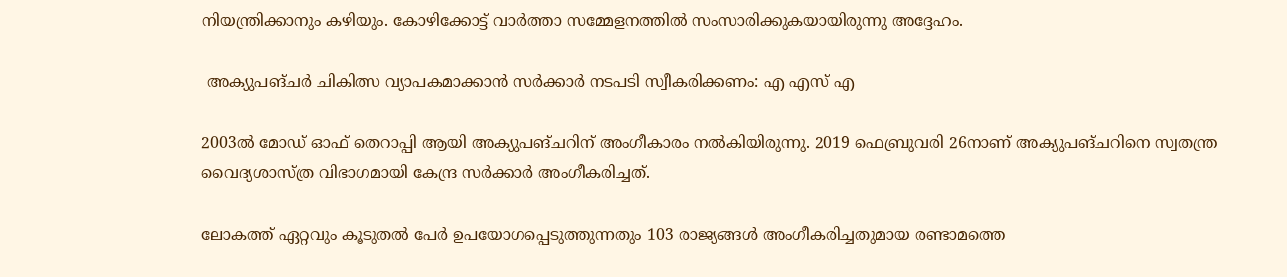നിയന്ത്രിക്കാനും കഴിയും. കോഴിക്കോട്ട് വാര്‍ത്താ സമ്മേളനത്തില്‍ സംസാരിക്കുകയായിരുന്നു അദ്ദേഹം.

 അക്യുപങ്ചര്‍ ചികിത്സ വ്യാപകമാക്കാന്‍ സര്‍ക്കാര്‍ നടപടി സ്വീകരിക്കണം: എ എസ് എ

2003ല്‍ മോഡ് ഓഫ് തെറാപ്പി ആയി അക്യുപങ്ചറിന് അംഗീകാരം നല്‍കിയിരുന്നു. 2019 ഫെബ്രുവരി 26നാണ് അക്യുപങ്ചറിനെ സ്വതന്ത്ര വൈദ്യശാസ്ത്ര വിഭാഗമായി കേന്ദ്ര സര്‍ക്കാര്‍ അംഗീകരിച്ചത്.

ലോകത്ത് ഏറ്റവും കൂടുതല്‍ പേര്‍ ഉപയോഗപ്പെടുത്തുന്നതും 103 രാജ്യങ്ങള്‍ അംഗീകരിച്ചതുമായ രണ്ടാമത്തെ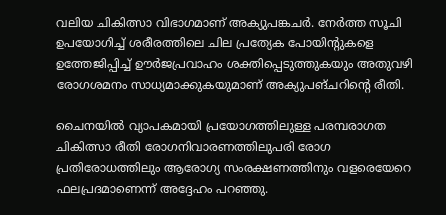വലിയ ചികിത്സാ വിഭാഗമാണ് അക്യുപങ്കചര്‍. നേര്‍ത്ത സൂചി ഉപയോഗിച്ച് ശരീരത്തിലെ ചില പ്രത്യേക പോയിന്റുകളെ ഉത്തേജിപ്പിച്ച് ഊര്‍ജപ്രവാഹം ശക്തിപ്പെടുത്തുകയും അതുവഴി രോഗശമനം സാധ്യമാക്കുകയുമാണ് അക്യുപങ്ചറിന്റെ രീതി.

ചൈനയില്‍ വ്യാപകമായി പ്രയോഗത്തിലുള്ള പരമ്പരാഗത ചികിത്സാ രീതി രോഗനിവാരണത്തിലുപരി രോഗ പ്രതിരോധത്തിലും ആരോഗ്യ സംരക്ഷണത്തിനും വളരെയേറെ ഫലപ്രദമാണെന്ന് അദ്ദേഹം പറഞ്ഞു.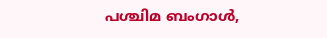പശ്ചിമ ബംഗാള്‍,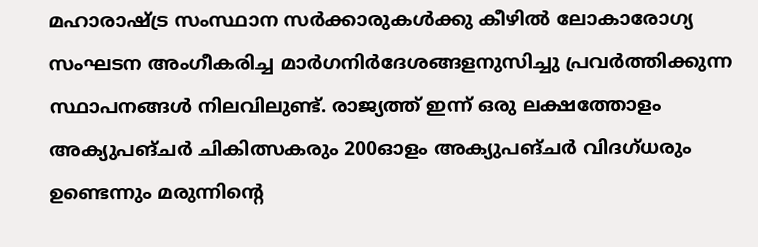മഹാരാഷ്ട്ര സംസ്ഥാന സര്‍ക്കാരുകള്‍ക്കു കീഴില്‍ ലോകാരോഗ്യ സംഘടന അംഗീകരിച്ച മാര്‍ഗനിര്‍ദേശങ്ങളനുസിച്ചു പ്രവര്‍ത്തിക്കുന്ന സ്ഥാപനങ്ങള്‍ നിലവിലുണ്ട്. രാജ്യത്ത് ഇന്ന് ഒരു ലക്ഷത്തോളം അക്യുപങ്ചര്‍ ചികിത്സകരും 200ഓളം അക്യുപങ്ചര്‍ വിദഗ്ധരും ഉണ്ടെന്നും മരുന്നിന്റെ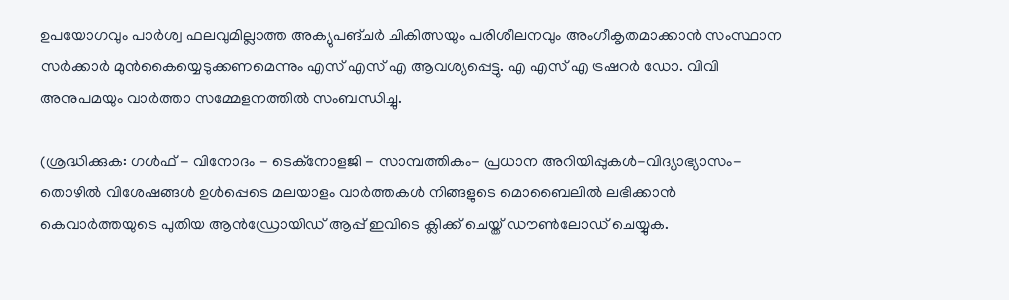ഉപയോഗവും പാര്‍ശ്വ ഫലവുമില്ലാത്ത അക്യുപങ്ചര്‍ ചികിത്സയും പരിശീലനവും അംഗീകൃതമാക്കാന്‍ സംസ്ഥാന സര്‍ക്കാര്‍ മുന്‍കൈയ്യെടുക്കണമെന്നും എസ് എസ് എ ആവശ്യപ്പെട്ടു. എ എസ് എ ട്രഷറര്‍ ഡോ. വിവി അനുപമയും വാര്‍ത്താ സമ്മേളനത്തില്‍ സംബന്ധിച്ചു.

(ശ്രദ്ധിക്കുക: ഗൾഫ് - വിനോദം - ടെക്നോളജി - സാമ്പത്തികം- പ്രധാന അറിയിപ്പുകൾ-വിദ്യാഭ്യാസം-തൊഴിൽ വിശേഷങ്ങൾ ഉൾപ്പെടെ മലയാളം വാർത്തകൾ നിങ്ങളുടെ മൊബൈലിൽ ലഭിക്കാൻ കെവാർത്തയുടെ പുതിയ ആൻഡ്രോയിഡ് ആപ്പ് ഇവിടെ ക്ലിക്ക് ചെയ്ത് ഡൗൺലോഡ് ചെയ്യുക.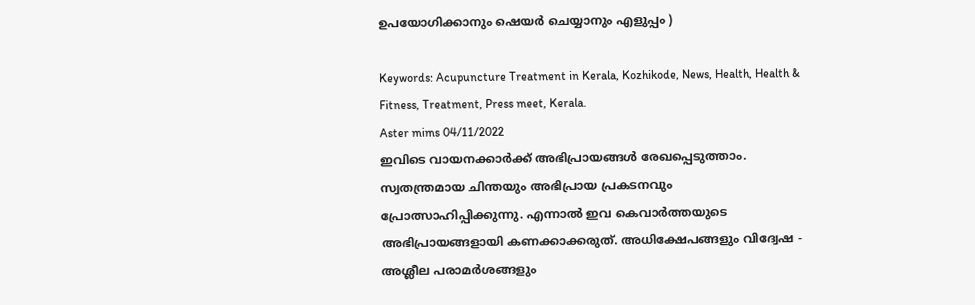ഉപയോഗിക്കാനും ഷെയർ ചെയ്യാനും എളുപ്പം )

Keywords: Acupuncture Treatment in Kerala, Kozhikode, News, Health, Health & Fitness, Treatment, Press meet, Kerala.
Aster mims 04/11/2022
ഇവിടെ വായനക്കാർക്ക് അഭിപ്രായങ്ങൾ രേഖപ്പെടുത്താം. സ്വതന്ത്രമായ ചിന്തയും അഭിപ്രായ പ്രകടനവും പ്രോത്സാഹിപ്പിക്കുന്നു. എന്നാൽ ഇവ കെവാർത്തയുടെ അഭിപ്രായങ്ങളായി കണക്കാക്കരുത്. അധിക്ഷേപങ്ങളും വിദ്വേഷ - അശ്ലീല പരാമർശങ്ങളും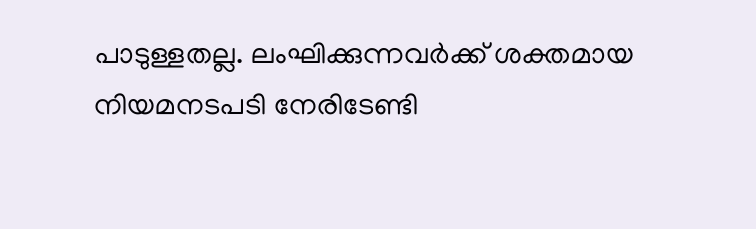പാടുള്ളതല്ല. ലംഘിക്കുന്നവർക്ക് ശക്തമായ നിയമനടപടി നേരിടേണ്ടി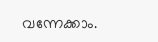വന്നേക്കാം.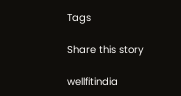Tags

Share this story

wellfitindia